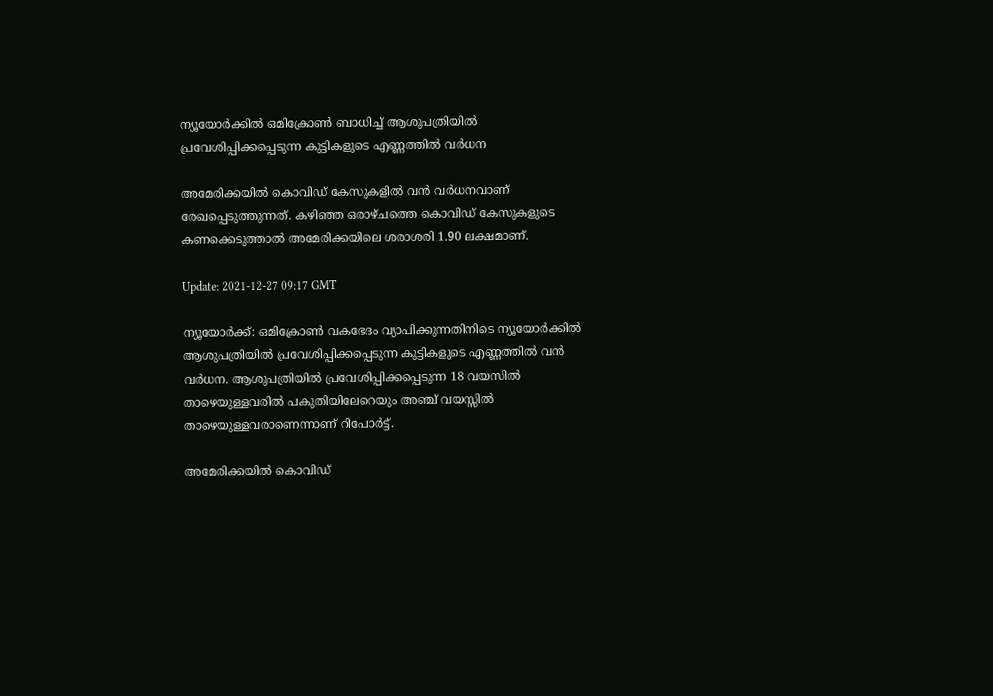ന്യൂയോർക്കില്‍ ഒമിക്രോണ്‍ ബാധിച്ച് ആശുപത്രിയില്‍ പ്രവേശിപ്പിക്കപ്പെടുന്ന കുട്ടികളുടെ എണ്ണത്തില്‍ വർധന

അമേരിക്കയില്‍ കൊവിഡ് കേസുകളില്‍ വന്‍ വര്‍ധനവാണ് രേഖപ്പെടുത്തുന്നത്. കഴിഞ്ഞ ഒരാഴ്ചത്തെ കൊവിഡ് കേസുകളുടെ കണക്കെടുത്താല്‍ അമേരിക്കയിലെ ശരാശരി 1.90 ലക്ഷമാണ്.

Update: 2021-12-27 09:17 GMT

ന്യൂയോര്‍ക്ക്: ഒമിക്രോണ്‍ വകഭേദം വ്യാപിക്കുന്നതിനിടെ ന്യൂയോര്‍ക്കില്‍ ആശുപത്രിയില്‍ പ്രവേശിപ്പിക്കപ്പെടുന്ന കുട്ടികളുടെ എണ്ണത്തിൽ വൻ വർധന. ആശുപത്രിയില്‍ പ്രവേശിപ്പിക്കപ്പെടുന്ന 18 വയസില്‍ താഴെയുള്ളവരില്‍ പകുതിയിലേറെയും അഞ്ച് വയസ്സില്‍ താഴെയുള്ളവരാണെന്നാണ് റിപോർട്ട്.

അമേരിക്കയില്‍ കൊവിഡ്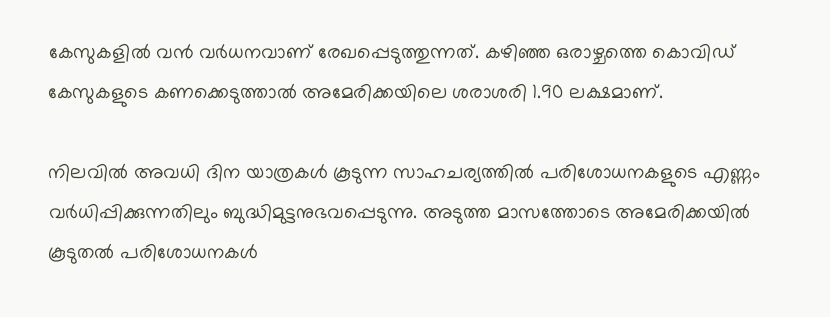കേസുകളില്‍ വന്‍ വര്‍ധനവാണ് രേഖപ്പെടുത്തുന്നത്. കഴിഞ്ഞ ഒരാഴ്ചത്തെ കൊവിഡ് കേസുകളുടെ കണക്കെടുത്താല്‍ അമേരിക്കയിലെ ശരാശരി 1.90 ലക്ഷമാണ്.

നിലവില്‍ അവധി ദിന യാത്രകള്‍ കൂടുന്ന സാഹചര്യത്തില്‍ പരിശോധനകളുടെ എണ്ണം വര്‍ധിപ്പിക്കുന്നതിലും ബുദ്ധിമുട്ടനുഭവപ്പെടുന്നു. അടുത്ത മാസത്തോടെ അമേരിക്കയില്‍ കൂടുതല്‍ പരിശോധനകള്‍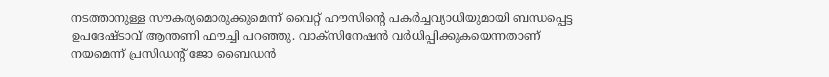നടത്താനുള്ള സൗകര്യമൊരുക്കുമെന്ന് വൈറ്റ് ഹൗസിന്‍റെ പകര്‍ച്ചവ്യാധിയുമായി ബന്ധപ്പെട്ട ഉപദേഷ്ടാവ് ആന്തണി ഫൗച്ചി പറഞ്ഞു. വാക്‌സിനേഷന്‍ വര്‍ധിപ്പിക്കുകയെന്നതാണ് നയമെന്ന് പ്രസിഡന്റ് ജോ ബൈഡന്‍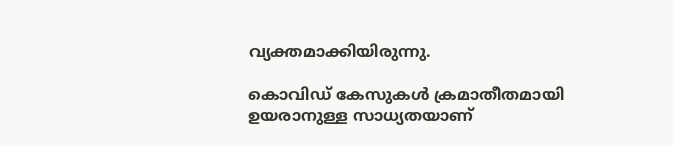വ്യക്തമാക്കിയിരുന്നു.

കൊവിഡ് കേസുകള്‍ ക്രമാതീതമായി ഉയരാനുള്ള സാധ്യതയാണ്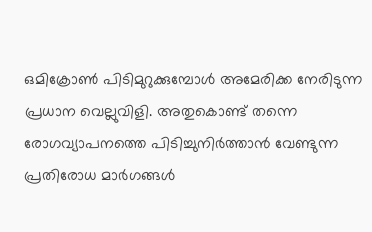ഒമിക്രോണ്‍ പിടിമുറുക്കുമ്പോള്‍ അമേരിക്ക നേരിടുന്ന പ്രധാന വെല്ലുവിളി. അതുകൊണ്ട് തന്നെ രോഗവ്യാപനത്തെ പിടിച്ചുനിര്‍ത്താന്‍ വേണ്ടുന്ന പ്രതിരോധ മാര്‍ഗങ്ങള്‍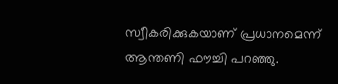സ്വീകരിക്കുകയാണ് പ്രധാനമെന്ന് ആന്തണി ഫൗച്ചി പറഞ്ഞു.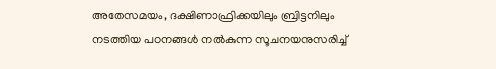അതേസമയം, ദക്ഷിണാഫ്രിക്കയിലും ബ്രിട്ടനിലും നടത്തിയ പഠനങ്ങള്‍ നല്‍കുന്ന സൂചനയനുസരിച്ച്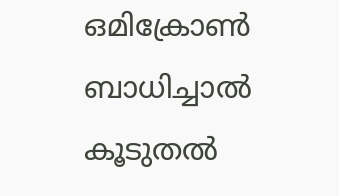ഒമിക്രോണ്‍ ബാധിച്ചാല്‍ കൂടുതല്‍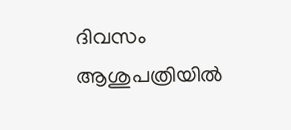ദിവസം ആശുപത്രിയില്‍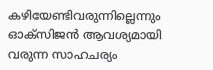കഴിയേണ്ടിവരുന്നില്ലെന്നും ഓക്‌സിജന്‍ ആവശ്യമായി വരുന്ന സാഹചര്യം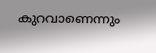കുറവാണെന്നും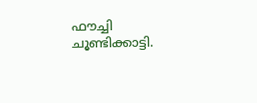ഫൗച്ചി ചൂണ്ടിക്കാട്ടി.